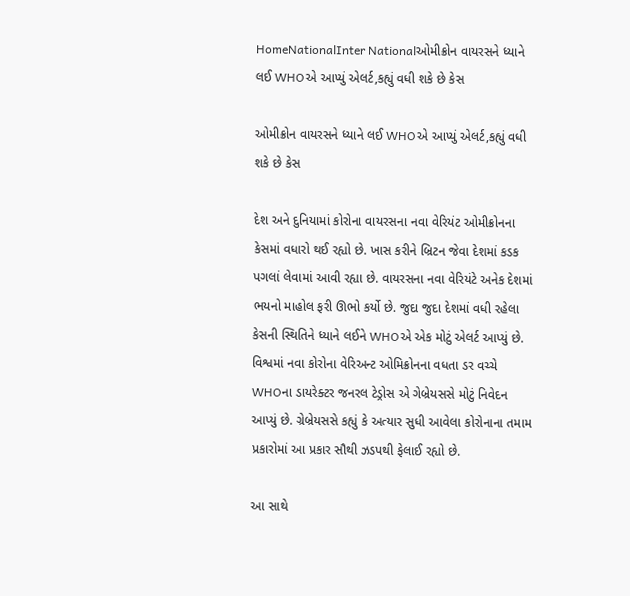HomeNationalInter Nationalઓમીક્રોન વાયરસને ધ્યાને લઈ WHOએ આપ્યું એલર્ટ,કહ્યું વધી શકે છે કેસ

ઓમીક્રોન વાયરસને ધ્યાને લઈ WHOએ આપ્યું એલર્ટ,કહ્યું વધી શકે છે કેસ

દેશ અને દુનિયામાં કોરોના વાયરસના નવા વેરિયંટ ઓમીક્રોનના કેસમાં વધારો થઈ રહ્યો છે. ખાસ કરીને બ્રિટન જેવા દેશમાં કડક પગલાં લેવામાં આવી રહ્યા છે. વાયરસના નવા વેરિયંટે અનેક દેશમાં ભયનો માહોલ ફરી ઊભો કર્યો છે. જુદા જુદા દેશમાં વધી રહેલા કેસની સ્થિતિને ધ્યાને લઈને WHOએ એક મોટું એલર્ટ આપ્યું છે. વિશ્વમાં નવા કોરોના વેરિઅન્ટ ઓમિક્રોનના વધતા ડર વચ્ચે WHOના ડાયરેક્ટર જનરલ ટેડ્રોસ એ ગેબ્રેયસસે મોટું નિવેદન આપ્યું છે. ગ્રેબ્રેયસસે કહ્યું કે અત્યાર સુધી આવેલા કોરોનાના તમામ પ્રકારોમાં આ પ્રકાર સૌથી ઝડપથી ફેલાઈ રહ્યો છે.

આ સાથે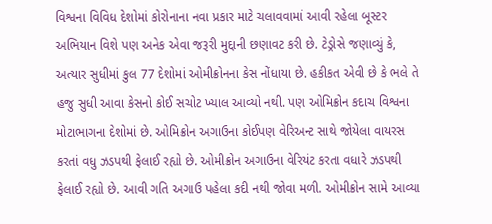વિશ્વના વિવિધ દેશોમાં કોરોનાના નવા પ્રકાર માટે ચલાવવામાં આવી રહેલા બૂસ્ટર અભિયાન વિશે પણ અનેક એવા જરૂરી મુદ્દાની છણાવટ કરી છે. ટેડ્રોસે જણાવ્યું કે, અત્યાર સુધીમાં કુલ 77 દેશોમાં ઓમીક્રોનના કેસ નોંધાયા છે. હકીકત એવી છે કે ભલે તે હજુ સુધી આવા કેસનો કોઈ સચોટ ખ્યાલ આવ્યો નથી. પણ ઓમિક્રોન કદાચ વિશ્વના મોટાભાગના દેશોમાં છે. ઓમિક્રોન અગાઉના કોઈપણ વેરિઅન્ટ સાથે જોયેલા વાયરસ કરતાં વધુ ઝડપથી ફેલાઈ રહ્યો છે. ઓમીક્રોન અગાઉના વેરિયંટ કરતા વધારે ઝડપથી ફેલાઈ રહ્યો છે. આવી ગતિ અગાઉ પહેલા કદી નથી જોવા મળી. ઓમીક્રોન સામે આવ્યા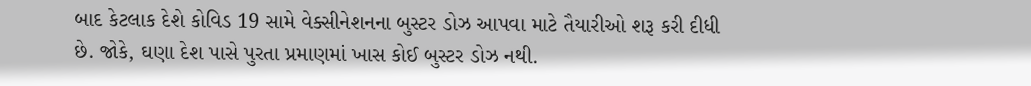બાદ કેટલાક દેશે કોવિડ 19 સામે વેક્સીનેશનના બુસ્ટર ડોઝ આપવા માટે તૈયારીઓ શરૂ કરી દીધી છે. જોકે, ઘણા દેશ પાસે પુરતા પ્રમાણમાં ખાસ કોઈ બુસ્ટર ડોઝ નથી.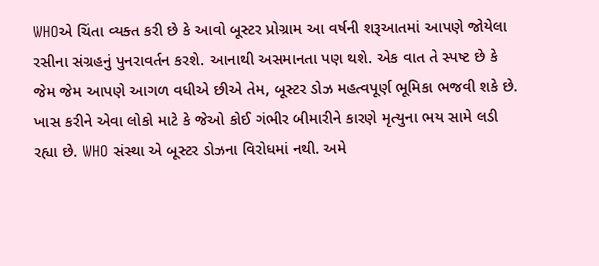WHOએ ચિંતા વ્યક્ત કરી છે કે આવો બૂસ્ટર પ્રોગ્રામ આ વર્ષની શરૂઆતમાં આપણે જોયેલા રસીના સંગ્રહનું પુનરાવર્તન કરશે. આનાથી અસમાનતા પણ થશે. એક વાત તે સ્પષ્ટ છે કે જેમ જેમ આપણે આગળ વધીએ છીએ તેમ, બૂસ્ટર ડોઝ મહત્વપૂર્ણ ભૂમિકા ભજવી શકે છે. ખાસ કરીને એવા લોકો માટે કે જેઓ કોઈ ગંભીર બીમારીને કારણે મૃત્યુના ભય સામે લડી રહ્યા છે. WHO સંસ્થા એ બૂસ્ટર ડોઝના વિરોધમાં નથી. અમે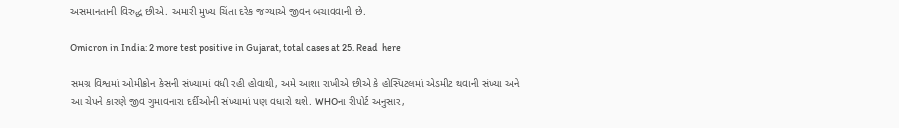અસમાનતાની વિરુદ્ધ છીએ. અમારી મુખ્ય ચિંતા દરેક જગ્યાએ જીવન બચાવવાની છે.

Omicron in India: 2 more test positive in Gujarat, total cases at 25. Read  here

સમગ્ર વિશ્વમાં ઓમીક્રોન કેસની સંખ્યામાં વધી રહી હોવાથી, અમે આશા રાખીએ છીએ કે હોસ્પિટલમાં એડમીટ થવાની સંખ્યા અને આ ચેપને કારણે જીવ ગુમાવનારા દર્દીઓની સંખ્યામાં પણ વધારો થશે. WHOના રીપોર્ટ અનુસાર,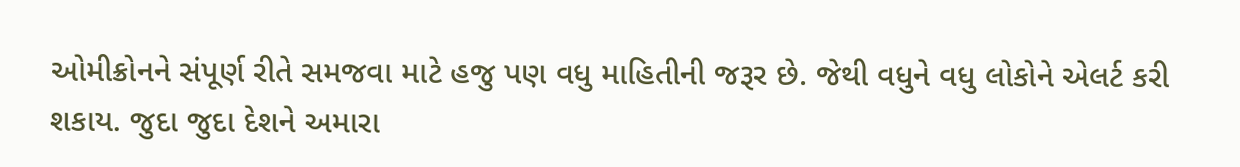ઓમીક્રોનને સંપૂર્ણ રીતે સમજવા માટે હજુ પણ વધુ માહિતીની જરૂર છે. જેથી વધુને વધુ લોકોને એલર્ટ કરી શકાય. જુદા જુદા દેશને અમારા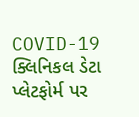COVID-19 ક્લિનિકલ ડેટા પ્લેટફોર્મ પર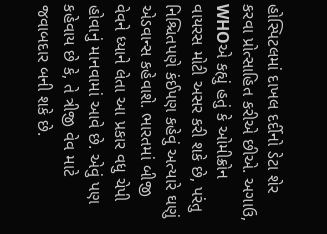હોસ્પિટલમાં દાખલ દર્દીનો ડેટા શેર કરવા પ્રોત્સાહિત કરીએ છીએ. અગાઉ, WHOએ કહ્યું હતું કે ઓમીક્રોન વાયરસ મોટી અસર કરી શકે છે, પરંતુ નિશ્ચિતપણે કંઈપણ કહેવું અત્યારે ઘણું એડવાન્સ કહેવાશે. ભારતમાં બીજી વેવને ધ્યાને લેતા આ પ્રકાર વધુ ચેપી હોવાનું માનવામાં આવે છે. એવું પણ કહેવાય છે કે, તે ત્રીજી વેવ માટે જવાબદાર બની શકે છે.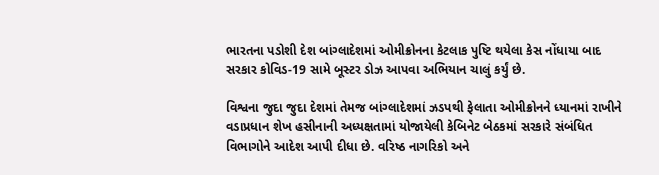ભારતના પડોશી દેશ બાંગ્લાદેશમાં ઓમીક્રોનના કેટલાક પુષ્ટિ થયેલા કેસ નોંધાયા બાદ સરકાર કોવિડ-19 સામે બૂસ્ટર ડોઝ આપવા અભિયાન ચાલું કર્યું છે.

વિશ્વના જુદા જુદા દેશમાં તેમજ બાંગ્લાદેશમાં ઝડપથી ફેલાતા ઓમીક્રોનને ધ્યાનમાં રાખીને વડાપ્રધાન શેખ હસીનાની અધ્યક્ષતામાં યોજાયેલી કેબિનેટ બેઠકમાં સરકારે સંબંધિત વિભાગોને આદેશ આપી દીધા છે. વરિષ્ઠ નાગરિકો અને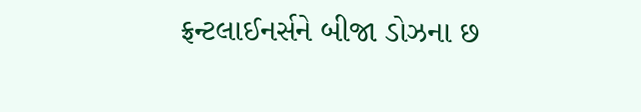ફ્રન્ટલાઈનર્સને બીજા ડોઝના છ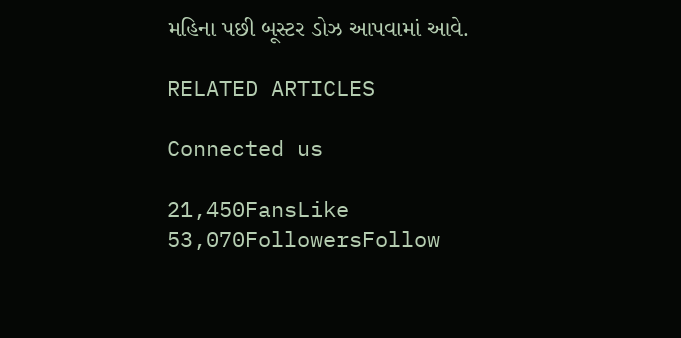મહિના પછી બૂસ્ટર ડોઝ આપવામાં આવે.

RELATED ARTICLES

Connected us

21,450FansLike
53,070FollowersFollow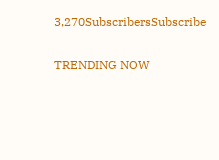3,270SubscribersSubscribe

TRENDING NOW